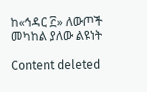ከ«ኅዳር ፫» ለውጦች መካከል ያለው ልዩነት

Content deleted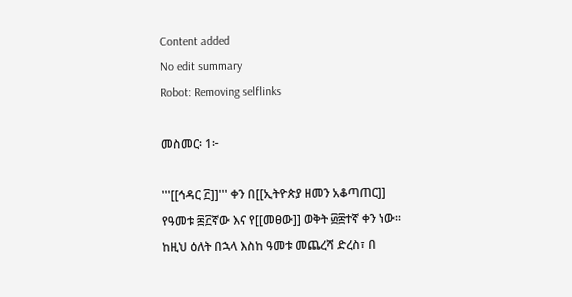Content added
No edit summary
Robot: Removing selflinks

መስመር፡ 1፦

'''[[ኅዳር ፫]]''' ቀን በ[[ኢትዮጵያ ዘመን አቆጣጠር]] የዓመቱ ፷፫ኛው እና የ[[መፀው]] ወቅት ፴፰ተኛ ቀን ነው። ከዚህ ዕለት በኋላ እስከ ዓመቱ መጨረሻ ድረስ፣ በ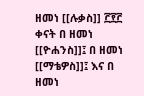ዘመነ [[ሉቃስ]] ፫፻፫ ቀናት በ ዘመነ [[ዮሐንስ]]፤ በ ዘመነ [[ማቴዎስ]]፤ እና በ ዘመነ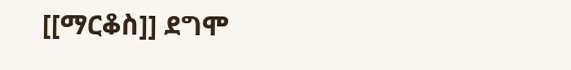[[ማርቆስ]] ደግሞ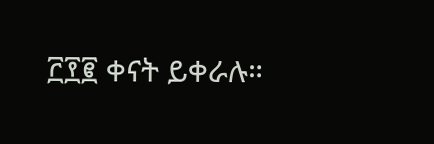፫፻፪ ቀናት ይቀራሉ።